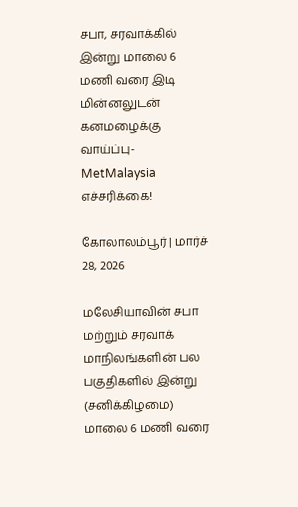சபா, சரவாக்கில் இன்று மாலை 6 மணி வரை இடி மின்னலுடன் கனமழைக்கு வாய்ப்பு- MetMalaysia எச்சரிக்கை!

கோலாலம்பூர் | மார்ச் 28, 2026

மலேசியாவின் சபா மற்றும் சரவாக் மாநிலங்களின் பல பகுதிகளில் இன்று (சனிக்கிழமை) மாலை 6 மணி வரை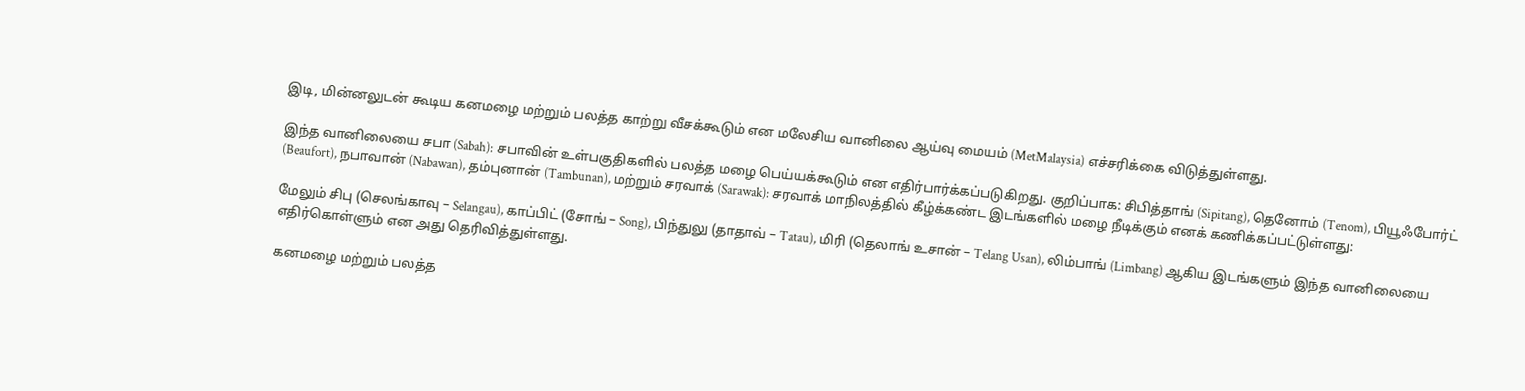இடி, மின்னலுடன் கூடிய கனமழை மற்றும் பலத்த காற்று வீசக்கூடும் என மலேசிய வானிலை ஆய்வு மையம் (MetMalaysia) எச்சரிக்கை விடுத்துள்ளது.

இந்த வானிலையை சபா (Sabah): சபாவின் உள்பகுதிகளில் பலத்த மழை பெய்யக்கூடும் என எதிர்பார்க்கப்படுகிறது. குறிப்பாக: சிபித்தாங் (Sipitang), தெனோம் (Tenom), பியூஃபோர்ட் (Beaufort), நபாவான் (Nabawan), தம்புனான் (Tambunan), மற்றும் சரவாக் (Sarawak): சரவாக் மாநிலத்தில் கீழ்க்கண்ட இடங்களில் மழை நீடிக்கும் எனக் கணிக்கப்பட்டுள்ளது:

மேலும் சிபு (செலங்காவு – Selangau), காப்பிட் (சோங் – Song), பிந்துலு (தாதாவ் – Tatau), மிரி (தெலாங் உசான் – Telang Usan), லிம்பாங் (Limbang) ஆகிய இடங்களும் இந்த வானிலையை எதிர்கொள்ளும் என அது தெரிவித்துள்ளது.

கனமழை மற்றும் பலத்த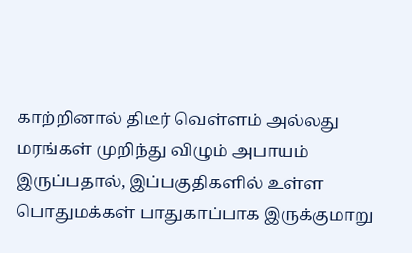காற்றினால் திடீர் வெள்ளம் அல்லது மரங்கள் முறிந்து விழும் அபாயம் இருப்பதால், இப்பகுதிகளில் உள்ள பொதுமக்கள் பாதுகாப்பாக இருக்குமாறு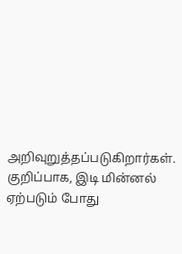அறிவுறுத்தப்படுகிறார்கள். குறிப்பாக, இடி மின்னல் ஏற்படும் போது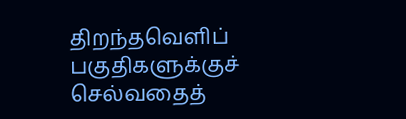திறந்தவெளிப் பகுதிகளுக்குச் செல்வதைத்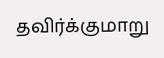தவிர்க்குமாறு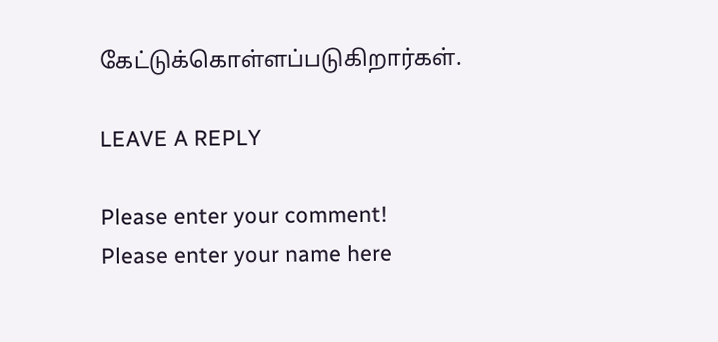கேட்டுக்கொள்ளப்படுகிறார்கள்.

LEAVE A REPLY

Please enter your comment!
Please enter your name here